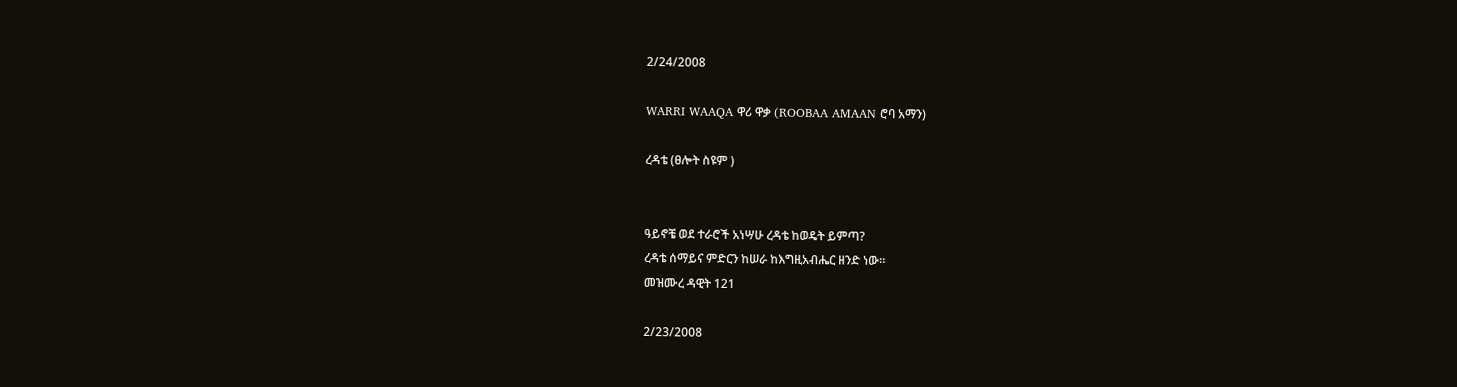2/24/2008

WARRI WAAQA ዋሪ ዋቃ (ROOBAA AMAAN ሮባ አማን)

ረዳቴ (ፀሎት ስዩም )


ዓይኖቼ ወደ ተራሮች አነሣሁ ረዳቴ ከወዴት ይምጣ?
ረዳቴ ሰማይና ምድርን ከሠራ ከእግዚአብሔር ዘንድ ነው።
መዝሙረ ዳዊት 121

2/23/2008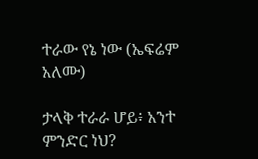ተራው የኔ ነው (ኤፍሬም አለሙ)

ታላቅ ተራራ ሆይ፥ አንተ ምንድር ነህ?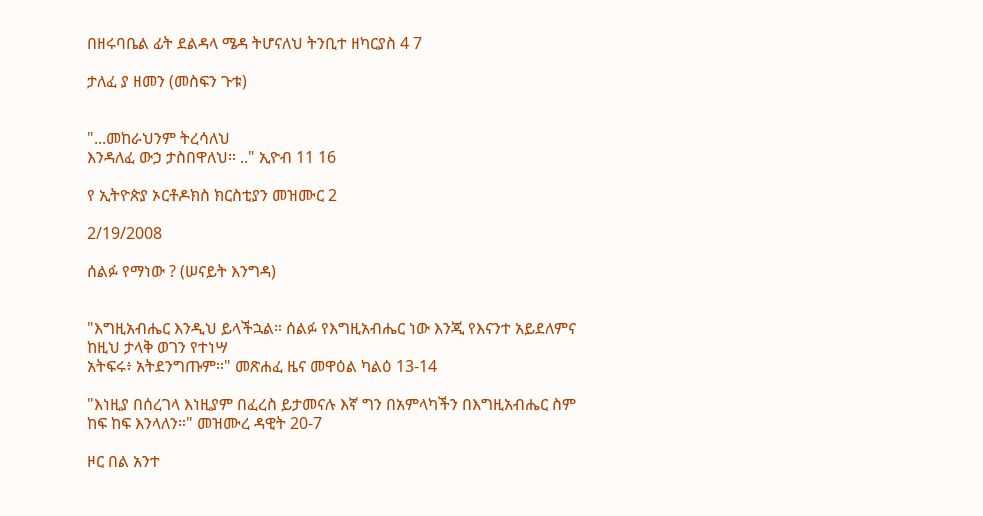በዘሩባቤል ፊት ደልዳላ ሜዳ ትሆናለህ ትንቢተ ዘካርያስ 4 7

ታለፈ ያ ዘመን (መስፍን ጉቱ)


"...መከራህንም ትረሳለህ
እንዳለፈ ውኃ ታስበዋለህ። .." ኢዮብ 11 16

የ ኢትዮጵያ ኦርቶዶክስ ክርስቲያን መዝሙር 2

2/19/2008

ሰልፉ የማነው ? (ሠናይት እንግዳ)


"እግዚአብሔር እንዲህ ይላችኋል። ሰልፉ የእግዚአብሔር ነው እንጂ የእናንተ አይደለምና ከዚህ ታላቅ ወገን የተነሣ
አትፍሩ፥ አትደንግጡም።" መጽሐፈ ዜና መዋዕል ካልዕ 13-14

"እነዚያ በሰረገላ እነዚያም በፈረስ ይታመናሉ እኛ ግን በአምላካችን በእግዚአብሔር ስም ከፍ ከፍ እንላለን።" መዝሙረ ዳዊት 20-7

ዞር በል አንተ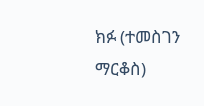ክፉ (ተመስገን ማርቆስ)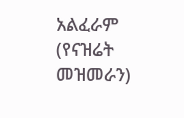አልፈራም (የናዝሬት መዝመራን)